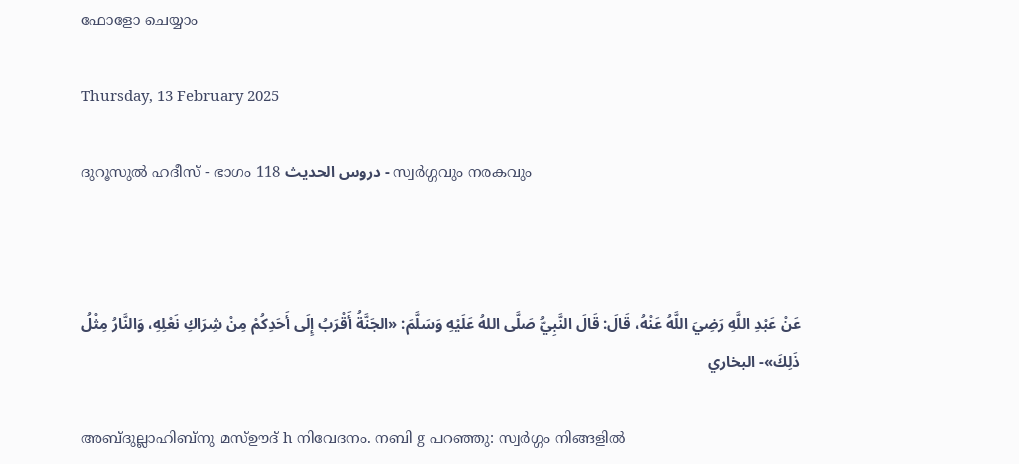ഫോളോ ചെയ്യാം

Thursday, 13 February 2025

ദുറൂസുല്‍ ഹദീസ് - ഭാഗം 118 دروس الحديث - സ്വര്‍ഗ്ഗവും നരകവും



عَنْ عَبْدِ اللَّهِ رَضِيَ اللَّهُ عَنْهُ، قَالَ: قَالَ النَّبِيُّ صَلَّى اللهُ عَلَيْهِ وَسَلَّمَ: «الجَنَّةُ أَقْرَبُ إِلَى أَحَدِكُمْ مِنْ شِرَاكِ نَعْلِهِ، وَالنَّارُ مِثْلُ ذَلِكَ»- البخاري

അബ്ദുല്ലാഹിബ്നു മസ്ഊദ് h നിവേദനം. നബി g പറഞ്ഞു: സ്വര്‍ഗ്ഗം നിങ്ങളില്‍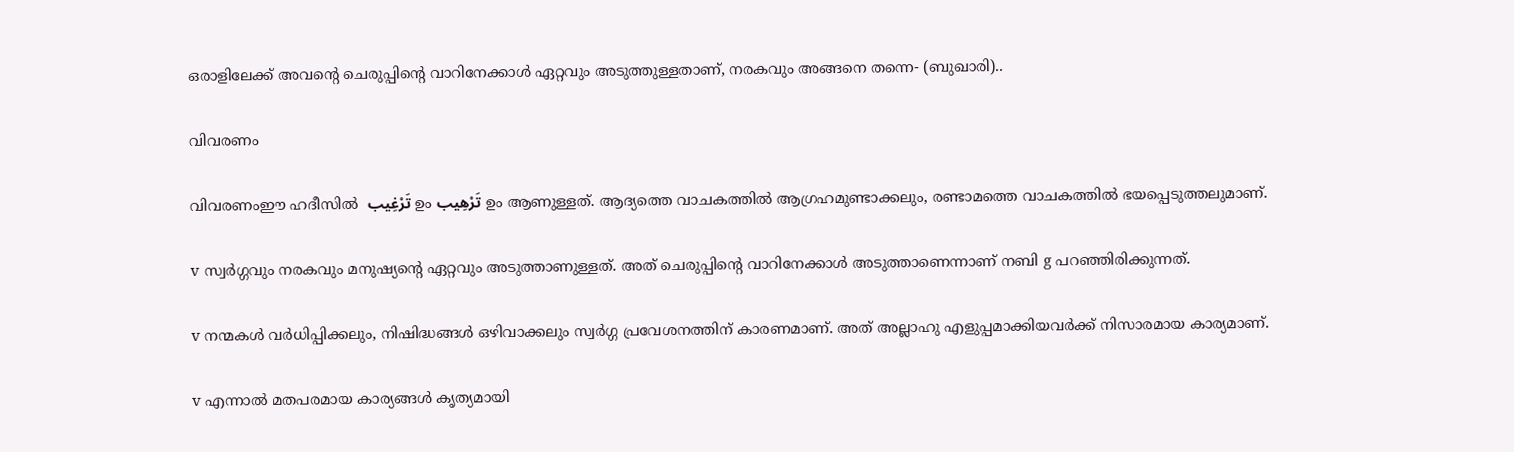ഒരാളിലേക്ക് അവന്‍റെ ചെരുപ്പിന്‍റെ വാറിനേക്കാള്‍ ഏറ്റവും അടുത്തുള്ളതാണ്, നരകവും അങ്ങനെ തന്നെ- (ബുഖാരി)..

വിവരണം

വിവരണംഈ ഹദീസില്‍  تَرْغِيب ഉം تَرْهِيب ഉം ആണുള്ളത്. ആദ്യത്തെ വാചകത്തില്‍ ആഗ്രഹമുണ്ടാക്കലും, രണ്ടാമത്തെ വാചകത്തില്‍ ഭയപ്പെടുത്തലുമാണ്.

v സ്വര്‍ഗ്ഗവും നരകവും മനുഷ്യന്‍റെ ഏറ്റവും അടുത്താണുള്ളത്. അത് ചെരുപ്പിന്‍റെ വാറിനേക്കാള്‍ അടുത്താണെന്നാണ് നബി g പറഞ്ഞിരിക്കുന്നത്.

v നന്മകള്‍ വര്‍ധിപ്പിക്കലും, നിഷിദ്ധങ്ങള്‍ ഒഴിവാക്കലും സ്വര്‍ഗ്ഗ പ്രവേശനത്തിന് കാരണമാണ്. അത് അല്ലാഹു എളുപ്പമാക്കിയവര്‍ക്ക് നിസാരമായ കാര്യമാണ്.

v എന്നാല്‍ മതപരമായ കാര്യങ്ങള്‍ കൃത്യമായി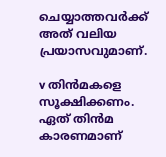ചെയ്യാത്തവര്‍ക്ക് അത് വലിയ പ്രയാസവുമാണ്.

v തിന്‍മകളെ സൂക്ഷിക്കണം. ഏത് തിന്‍മ കാരണമാണ്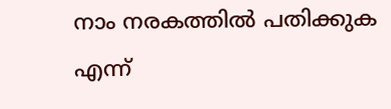നാം നരകത്തില്‍ പതിക്കുക എന്ന്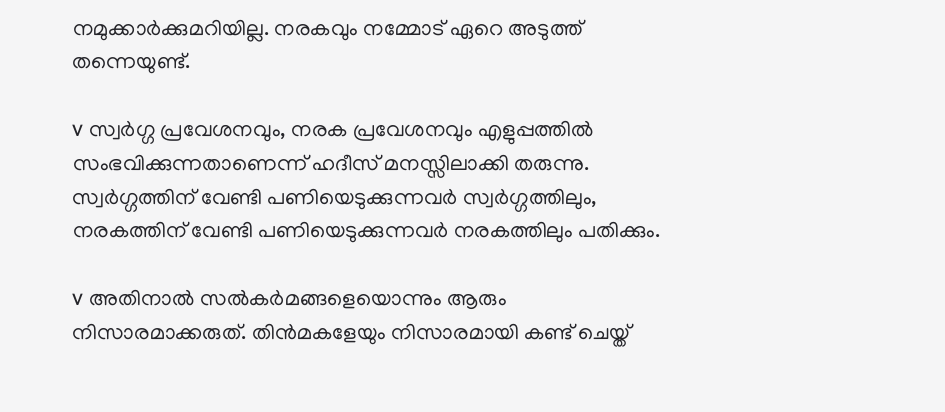നമുക്കാര്‍ക്കുമറിയില്ല. നരകവും നമ്മോട് ഏറെ അടുത്ത് തന്നെയുണ്ട്.

v സ്വര്‍ഗ്ഗ പ്രവേശനവും, നരക പ്രവേശനവും എളുപ്പത്തില്‍ സംഭവിക്കുന്നതാണെന്ന് ഹദീസ് മനസ്സിലാക്കി തരുന്നു. സ്വര്‍ഗ്ഗത്തിന് വേണ്ടി പണിയെടുക്കുന്നവര്‍ സ്വര്‍ഗ്ഗത്തിലും, നരകത്തിന് വേണ്ടി പണിയെടുക്കുന്നവര്‍ നരകത്തിലും പതിക്കും.

v അതിനാല്‍ സല്‍കര്‍മങ്ങളെയൊന്നും ആരും നിസാരമാക്കരുത്. തിന്‍മകളേയും നിസാരമായി കണ്ട് ചെയ്ത്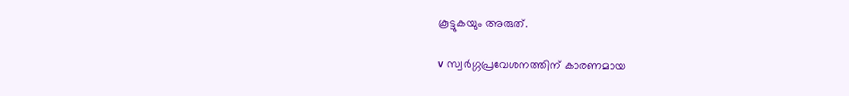കൂട്ടുകയും അരുത്.

v സ്വര്‍ഗ്ഗപ്രവേശനത്തിന് കാരണമായ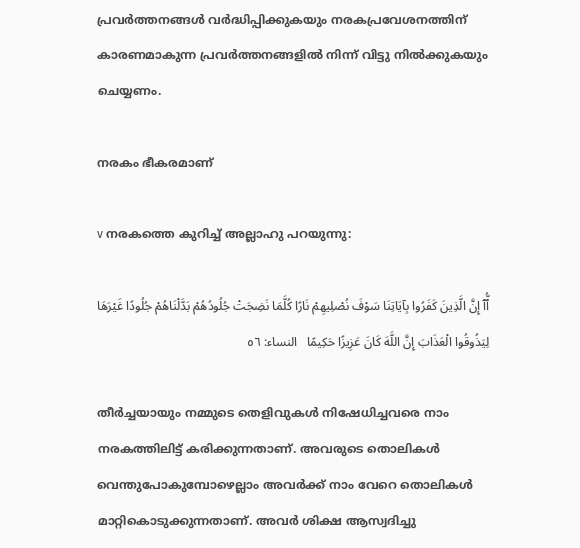പ്രവര്‍ത്തനങ്ങള്‍ വര്‍ദ്ധിപ്പിക്കുകയും നരകപ്രവേശനത്തിന് കാരണമാകുന്ന പ്രവര്‍ത്തനങ്ങളില്‍ നിന്ന് വിട്ടു നില്‍ക്കുകയും ചെയ്യണം.

നരകം ഭീകരമാണ്

v നരകത്തെ കുറിച്ച് അല്ലാഹു പറയുന്നു:

ٱُّٱ إِنَّ الَّذِينَ كَفَرُوا بِآيَاتِنَا سَوْفَ نُصْلِيهِمْ نَارًا كُلَّمَا نَضِجَتْ جُلُودُهُمْ بَدَّلْنَاهُمْ جُلُودًا غَيْرَهَا لِيَذُوقُوا الْعَذَابَ إِنَّ اللَّهَ كَانَ عَزِيزًا حَكِيمًا   النساء: ٥٦

തീര്‍ച്ചയായും നമ്മുടെ തെളിവുകള്‍ നിഷേധിച്ചവരെ നാം നരകത്തിലിട്ട് കരിക്കുന്നതാണ്. അവരുടെ തൊലികള്‍ വെന്തുപോകുമ്പോഴെല്ലാം അവര്‍ക്ക് നാം വേറെ തൊലികള്‍ മാറ്റികൊടുക്കുന്നതാണ്. അവര്‍ ശിക്ഷ ആസ്വദിച്ചു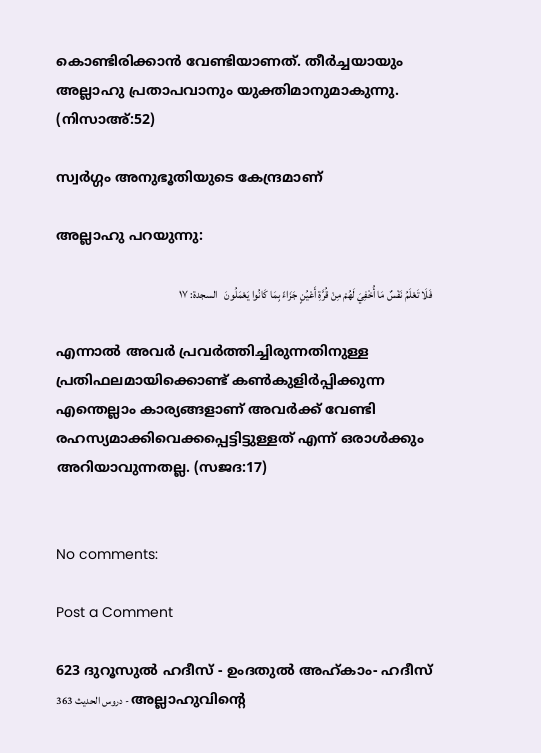കൊണ്ടിരിക്കാന്‍ വേണ്ടിയാണത്. തീര്‍ച്ചയായും അല്ലാഹു പ്രതാപവാനും യുക്തിമാനുമാകുന്നു. (നിസാഅ്:52)

സ്വര്‍ഗ്ഗം അനുഭൂതിയുടെ കേന്ദ്രമാണ്

അല്ലാഹു പറയുന്നു:

فَلَا تَعْلَمُ نَفْسٌ مَا أُخْفِيَ لَهُمْ مِنْ قُرَّةِ أَعْيُنٍ جَزَاءً بِمَا كَانُوا يَعْمَلُونَ   السجدة: ١٧

എന്നാല്‍ അവര്‍ പ്രവര്‍ത്തിച്ചിരുന്നതിനുള്ള പ്രതിഫലമായിക്കൊണ്ട് കണ്‍കുളിര്‍പ്പിക്കുന്ന എന്തെല്ലാം കാര്യങ്ങളാണ് അവര്‍ക്ക് വേണ്ടി രഹസ്യമാക്കിവെക്കപ്പെട്ടിട്ടുള്ളത് എന്ന് ഒരാള്‍ക്കും അറിയാവുന്നതല്ല. (സജദ:17)


No comments:

Post a Comment

623 ദുറൂസുല്‍ ഹദീസ് - ഉംദതുല്‍ അഹ്കാം- ഹദീസ് 363 دروس الحديث - അല്ലാഹുവിന്‍റെ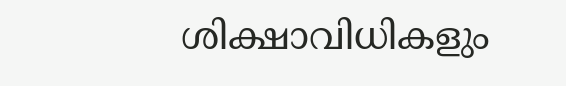ശിക്ഷാവിധികളും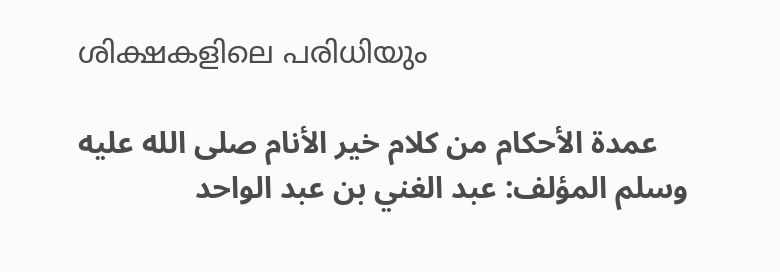ശിക്ഷകളിലെ പരിധിയും

    عمدة الأحكام من كلام خير الأنام صلى الله عليه وسلم المؤلف: عبد الغني بن عبد الواحد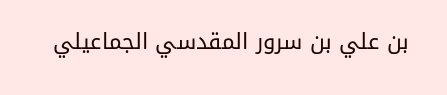بن علي بن سرور المقدسي الجماعيلي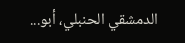الدمشقي الحنبلي، أبو...